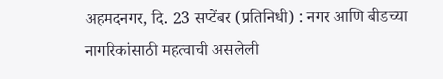अहमदनगर, दि. 23 सप्टेंबर (प्रतिनिधी) : नगर आणि बीडच्या नागरिकांसाठी महत्वाची असलेली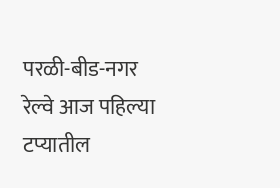परळी-बीड-नगर रेल्वे आज पहिल्या टप्यातील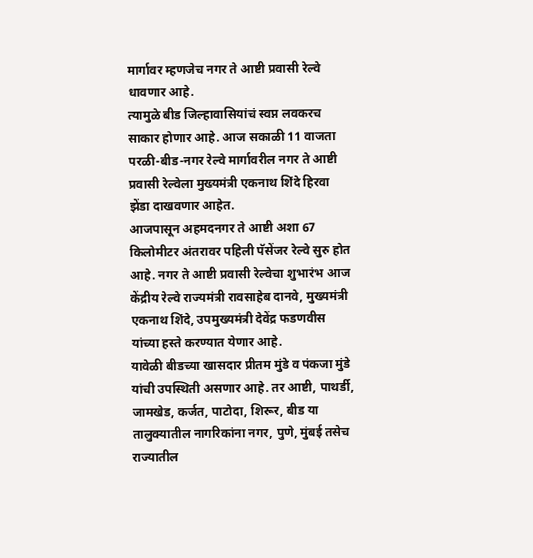मार्गावर म्हणजेच नगर ते आष्टी प्रवासी रेल्वे धावणार आहे.
त्यामुळे बीड जिल्हावासियांचं स्वप्न लवकरच साकार होणार आहे. आज सकाळी 11 वाजता परळी-बीड-नगर रेल्वे मार्गावरील नगर ते आष्टी प्रवासी रेल्वेला मुख्यमंत्री एकनाथ शिंदे हिरवा झेंडा दाखवणार आहेत.
आजपासून अहमदनगर ते आष्टी अशा 67 किलोमीटर अंतरावर पहिली पॅसेंजर रेल्वे सुरु होत आहे. नगर ते आष्टी प्रवासी रेल्वेचा शुभारंभ आज केंद्रीय रेल्वे राज्यमंत्री रावसाहेब दानवे, मुख्यमंत्री एकनाथ शिंदे, उपमुख्यमंत्री देवेंद्र फडणवीस यांच्या हस्ते करण्यात येणार आहे.
यावेळी बीडच्या खासदार प्रीतम मुंडे व पंकजा मुंडे यांची उपस्थिती असणार आहे. तर आष्टी, पाथर्डी, जामखेड, कर्जत, पाटोदा, शिरूर, बीड या तालुक्यातील नागरिकांना नगर, पुणे, मुंबई तसेच राज्यातील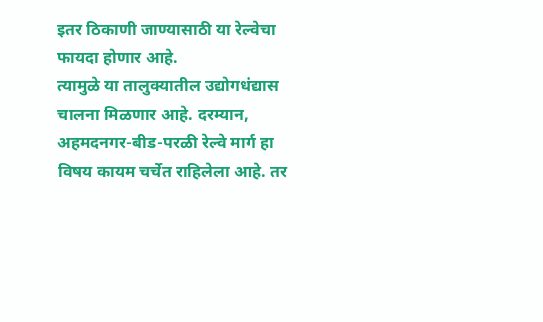इतर ठिकाणी जाण्यासाठी या रेल्वेचा फायदा होणार आहे.
त्यामुळे या तालुक्यातील उद्योगधंद्यास चालना मिळणार आहे. दरम्यान, अहमदनगर-बीड-परळी रेल्वे मार्ग हा विषय कायम चर्चेत राहिलेला आहे. तर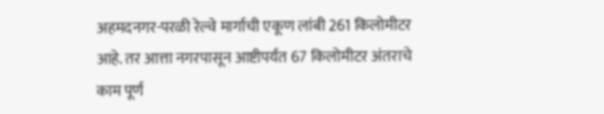अहमदनगर-परळी रेल्वे मार्गाची एकूण लांबी 261 किलोमीटर आहे. तर आत्ता नगरपासून आष्टीपर्यंत 67 किलोमीटर अंतराचे काम पूर्ण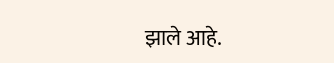झाले आहे.